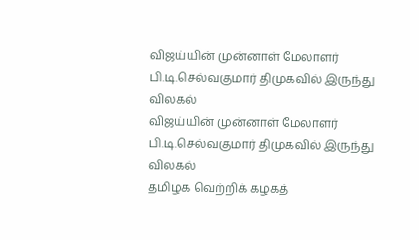விஜய்யின் முன்னாள் மேலாளர் பி.டி.செல்வகுமார் திமுகவில் இருந்து விலகல்
விஜய்யின் முன்னாள் மேலாளர் பி.டி.செல்வகுமார் திமுகவில் இருந்து விலகல்
தமிழக வெற்றிக் கழகத்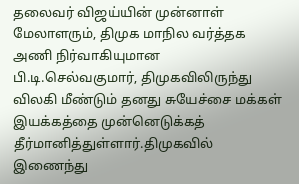தலைவர் விஜய்யின் முன்னாள் மேலாளரும், திமுக மாநில வர்த்தக அணி நிர்வாகியுமான பி.டி.செல்வகுமார், திமுகவிலிருந்து விலகி மீண்டும் தனது சுயேச்சை மக்கள் இயக்கத்தை முன்னெடுக்கத் தீர்மானித்துள்ளார்.திமுகவில் இணைந்து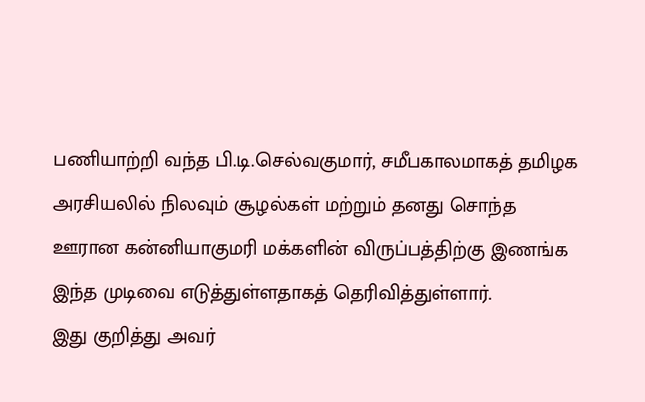பணியாற்றி வந்த பி.டி.செல்வகுமார், சமீபகாலமாகத் தமிழக அரசியலில் நிலவும் சூழல்கள் மற்றும் தனது சொந்த ஊரான கன்னியாகுமரி மக்களின் விருப்பத்திற்கு இணங்க இந்த முடிவை எடுத்துள்ளதாகத் தெரிவித்துள்ளார்.
இது குறித்து அவர்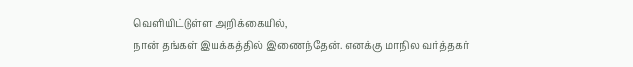வெளியிட்டுள்ள அறிக்கையில்,
நான் தங்கள் இயக்கத்தில் இணைந்தேன். எனக்கு மாநில வர்த்தகர்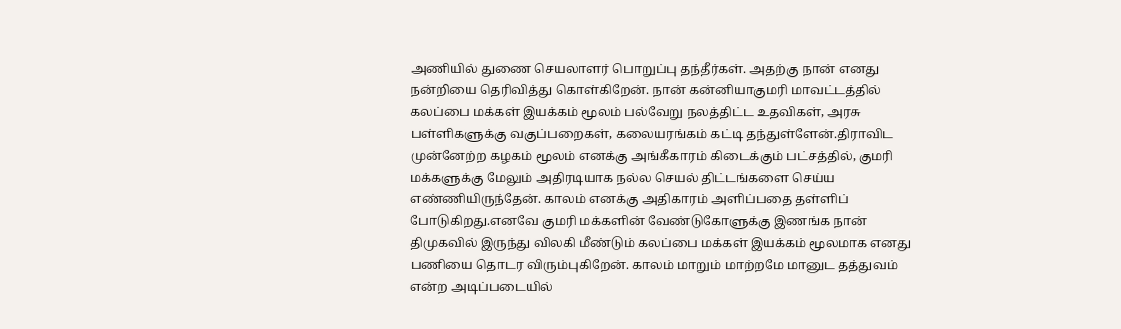அணியில் துணை செயலாளர் பொறுப்பு தந்தீர்கள். அதற்கு நான் எனது நன்றியை தெரிவித்து கொள்கிறேன். நான் கன்னியாகுமரி மாவட்டத்தில் கலப்பை மக்கள் இயக்கம் மூலம் பல்வேறு நலத்திட்ட உதவிகள், அரசு பள்ளிகளுக்கு வகுப்பறைகள், கலையரங்கம் கட்டி தந்துள்ளேன்.திராவிட முன்னேற்ற கழகம் மூலம் எனக்கு அங்கீகாரம் கிடைக்கும் பட்சத்தில், குமரி மக்களுக்கு மேலும் அதிரடியாக நல்ல செயல் திட்டங்களை செய்ய எண்ணியிருந்தேன். காலம் எனக்கு அதிகாரம் அளிப்பதை தள்ளிப் போடுகிறது.எனவே குமரி மக்களின் வேண்டுகோளுக்கு இணங்க நான் திமுகவில் இருந்து விலகி மீண்டும் கலப்பை மக்கள் இயக்கம் மூலமாக எனது பணியை தொடர விரும்புகிறேன். காலம் மாறும் மாற்றமே மானுட தத்துவம் என்ற அடிப்படையில்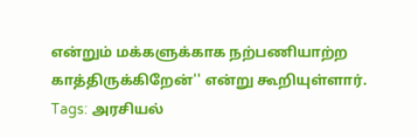என்றும் மக்களுக்காக நற்பணியாற்ற காத்திருக்கிறேன்'' என்று கூறியுள்ளார்.
Tags: அரசியல்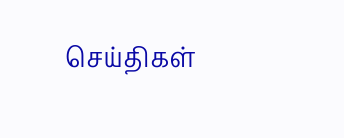செய்திகள்